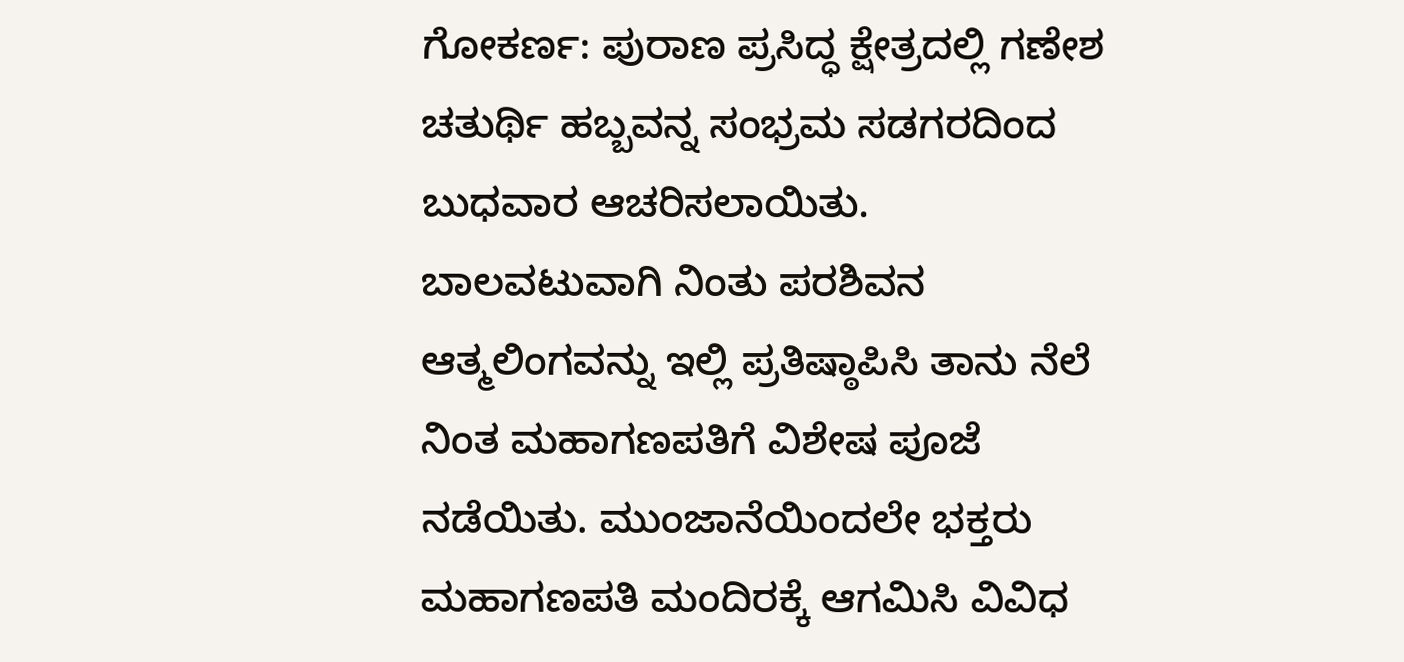ಗೋಕರ್ಣ: ಪುರಾಣ ಪ್ರಸಿದ್ಧ ಕ್ಷೇತ್ರದಲ್ಲಿ ಗಣೇಶ ಚತುರ್ಥಿ ಹಬ್ಬವನ್ನ ಸಂಭ್ರಮ ಸಡಗರದಿಂದ ಬುಧವಾರ ಆಚರಿಸಲಾಯಿತು.
ಬಾಲವಟುವಾಗಿ ನಿಂತು ಪರಶಿವನ ಆತ್ಮಲಿಂಗವನ್ನು ಇಲ್ಲಿ ಪ್ರತಿಷ್ಠಾಪಿಸಿ ತಾನು ನೆಲೆ ನಿಂತ ಮಹಾಗಣಪತಿಗೆ ವಿಶೇಷ ಪೂಜೆ ನಡೆಯಿತು. ಮುಂಜಾನೆಯಿಂದಲೇ ಭಕ್ತರು ಮಹಾಗಣಪತಿ ಮಂದಿರಕ್ಕೆ ಆಗಮಿಸಿ ವಿವಿಧ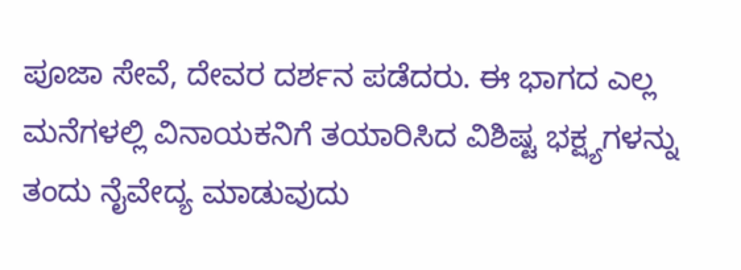ಪೂಜಾ ಸೇವೆ, ದೇವರ ದರ್ಶನ ಪಡೆದರು. ಈ ಭಾಗದ ಎಲ್ಲ ಮನೆಗಳಲ್ಲಿ ವಿನಾಯಕನಿಗೆ ತಯಾರಿಸಿದ ವಿಶಿಷ್ಟ ಭಕ್ಷ್ಯಗಳನ್ನು ತಂದು ನೈವೇದ್ಯ ಮಾಡುವುದು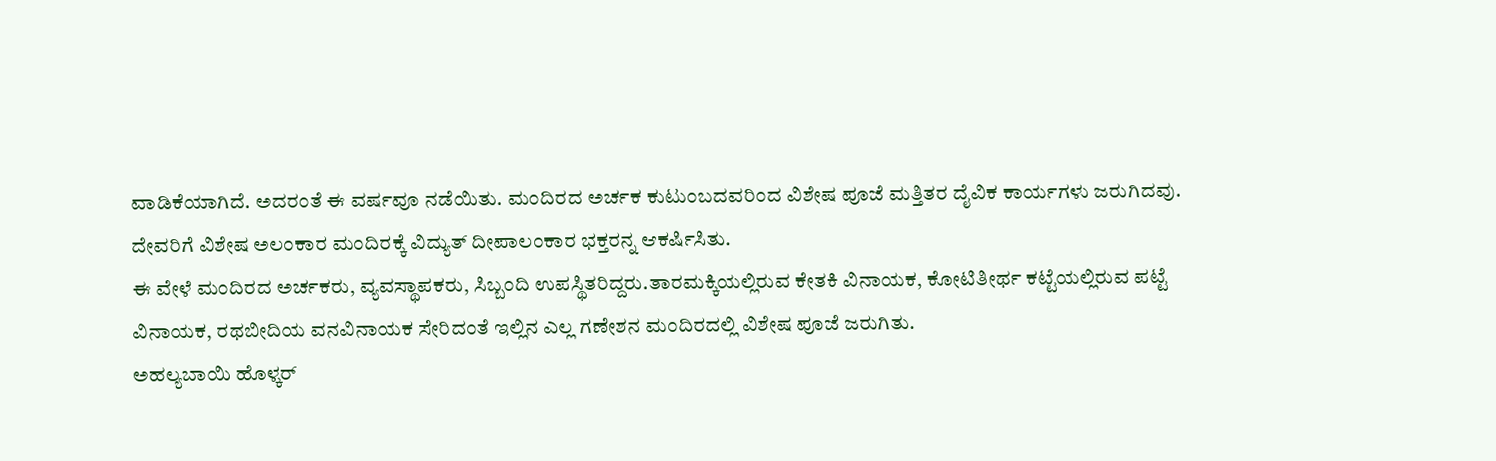ವಾಡಿಕೆಯಾಗಿದೆ. ಅದರಂತೆ ಈ ವರ್ಷವೂ ನಡೆಯಿತು. ಮಂದಿರದ ಅರ್ಚಕ ಕುಟುಂಬದವರಿಂದ ವಿಶೇಷ ಪೂಜೆ ಮತ್ತಿತರ ದೈವಿಕ ಕಾರ್ಯಗಳು ಜರುಗಿದವು. ದೇವರಿಗೆ ವಿಶೇಷ ಅಲಂಕಾರ ಮಂದಿರಕ್ಕೆ ವಿದ್ಯುತ್ ದೀಪಾಲಂಕಾರ ಭಕ್ತರನ್ನ ಆಕರ್ಷಿಸಿತು.
ಈ ವೇಳೆ ಮಂದಿರದ ಅರ್ಚಕರು, ವ್ಯವಸ್ಥಾಪಕರು, ಸಿಬ್ಬಂದಿ ಉಪಸ್ಥಿತರಿದ್ದರು.ತಾರಮಕ್ಕಿಯಲ್ಲಿರುವ ಕೇತಕಿ ವಿನಾಯಕ, ಕೋಟಿತೀರ್ಥ ಕಟ್ಟೆಯಲ್ಲಿರುವ ಪಟ್ಟೆ ವಿನಾಯಕ, ರಥಬೀದಿಯ ವನವಿನಾಯಕ ಸೇರಿದಂತೆ ಇಲ್ಲಿನ ಎಲ್ಲ ಗಣೇಶನ ಮಂದಿರದಲ್ಲಿ ವಿಶೇಷ ಪೂಜೆ ಜರುಗಿತು.
ಅಹಲ್ಯಬಾಯಿ ಹೊಳ್ಕರ್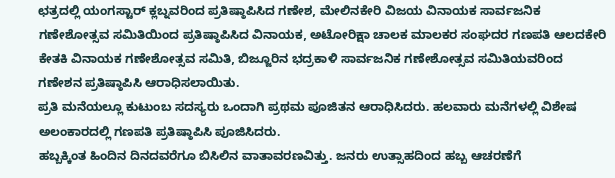ಛತ್ರದಲ್ಲಿ ಯಂಗಸ್ಟಾರ್ ಕ್ಲಬ್ನವರಿಂದ ಪ್ರತಿಷ್ಠಾಪಿಸಿದ ಗಣೇಶ, ಮೇಲಿನಕೇರಿ ವಿಜಯ ವಿನಾಯಕ ಸಾರ್ವಜನಿಕ ಗಣೇಶೋತ್ಸವ ಸಮಿತಿಯಿಂದ ಪ್ರತಿಷ್ಠಾಪಿಸಿದ ವಿನಾಯಕ, ಅಟೋರಿಕ್ಷಾ ಚಾಲಕ ಮಾಲಕರ ಸಂಘದರ ಗಣಪತಿ ಆಲದಕೇರಿ ಕೇತಕಿ ವಿನಾಯಕ ಗಣೇಶೋತ್ಸವ ಸಮಿತಿ, ಬಿಜ್ಜೂರಿನ ಭದ್ರಕಾಳಿ ಸಾರ್ವಜನಿಕ ಗಣೇಶೋತ್ಸವ ಸಮಿತಿಯವರಿಂದ ಗಣೇಶನ ಪ್ರತಿಷ್ಠಾಪಿಸಿ ಆರಾಧಿಸಲಾಯಿತು.
ಪ್ರತಿ ಮನೆಯಲ್ಲೂ ಕುಟುಂಬ ಸದಸ್ಯರು ಒಂದಾಗಿ ಪ್ರಥಮ ಪೂಜಿತನ ಆರಾಧಿಸಿದರು. ಹಲವಾರು ಮನೆಗಳಲ್ಲಿ ವಿಶೇಷ ಅಲಂಕಾರದಲ್ಲಿ ಗಣಪತಿ ಪ್ರತಿಷ್ಠಾಪಿಸಿ ಪೂಜಿಸಿದರು.
ಹಬ್ಬಕ್ಕಿಂತ ಹಿಂದಿನ ದಿನದವರೆಗೂ ಬಿಸಿಲಿನ ವಾತಾವರಣವಿತ್ತು. ಜನರು ಉತ್ಸಾಹದಿಂದ ಹಬ್ಬ ಆಚರಣೆಗೆ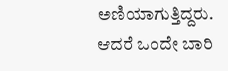ಅಣಿಯಾಗುತ್ತಿದ್ದರು. ಆದರೆ ಒಂದೇ ಬಾರಿ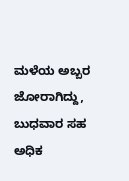ಮಳೆಯ ಅಬ್ಬರ ಜೋರಾಗಿದ್ದು, ಬುಧವಾರ ಸಹ ಅಧಿಕ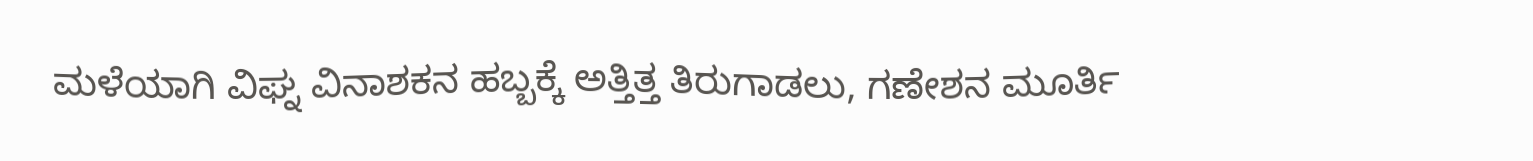ಮಳೆಯಾಗಿ ವಿಘ್ನ ವಿನಾಶಕನ ಹಬ್ಬಕ್ಕೆ ಅತ್ತಿತ್ತ ತಿರುಗಾಡಲು, ಗಣೇಶನ ಮೂರ್ತಿ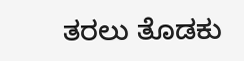ತರಲು ತೊಡಕು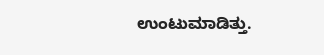ಉಂಟುಮಾಡಿತ್ತು.